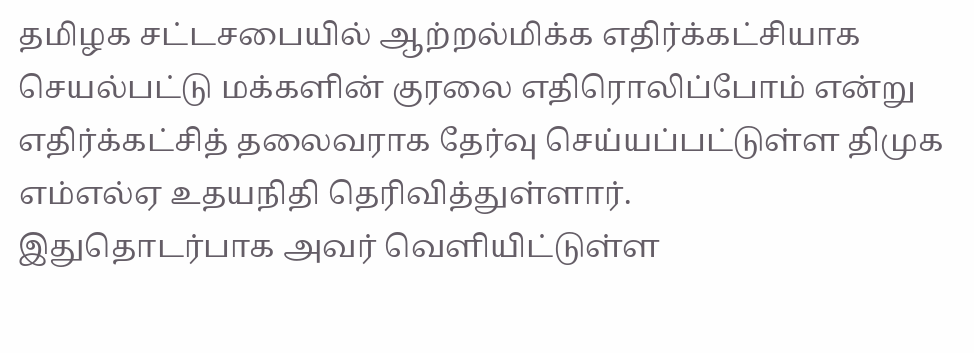தமிழக சட்டசபையில் ஆற்றல்மிக்க எதிர்க்கட்சியாக செயல்பட்டு மக்களின் குரலை எதிரொலிப்போம் என்று எதிர்க்கட்சித் தலைவராக தேர்வு செய்யப்பட்டுள்ள திமுக எம்எல்ஏ உதயநிதி தெரிவித்துள்ளார்.
இதுதொடர்பாக அவர் வெளியிட்டுள்ள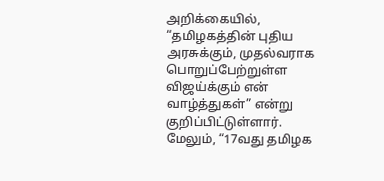அறிக்கையில், “தமிழகத்தின் புதிய அரசுக்கும், முதல்வராக பொறுப்பேற்றுள்ள விஜய்க்கும் என் வாழ்த்துகள்” என்று குறிப்பிட்டுள்ளார்.
மேலும், “17வது தமிழக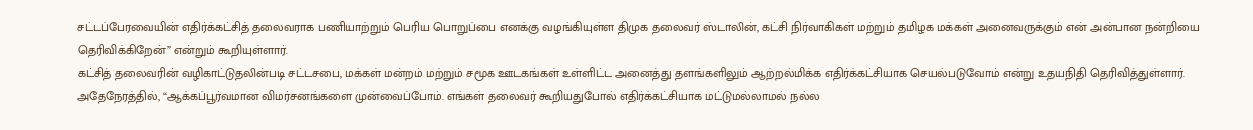சட்டப்பேரவையின் எதிர்க்கட்சித் தலைவராக பணியாற்றும் பெரிய பொறுப்பை எனக்கு வழங்கியுள்ள திமுக தலைவர் ஸ்டாலின், கட்சி நிர்வாகிகள் மற்றும் தமிழக மக்கள் அனைவருக்கும் என் அன்பான நன்றியை தெரிவிக்கிறேன்” என்றும் கூறியுள்ளார்.
கட்சித் தலைவரின் வழிகாட்டுதலின்படி சட்டசபை, மக்கள் மன்றம் மற்றும் சமூக ஊடகங்கள் உள்ளிட்ட அனைத்து தளங்களிலும் ஆற்றல்மிக்க எதிர்க்கட்சியாக செயல்படுவோம் என்று உதயநிதி தெரிவித்துள்ளார்.
அதேநேரத்தில், “ஆக்கப்பூர்வமான விமர்சனங்களை முன்வைப்போம். எங்கள் தலைவர் கூறியதுபோல் எதிர்க்கட்சியாக மட்டுமல்லாமல் நல்ல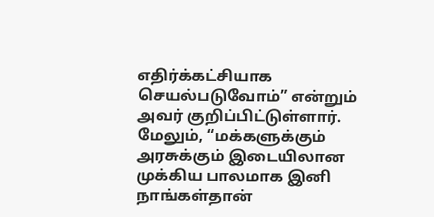எதிர்க்கட்சியாக செயல்படுவோம்” என்றும் அவர் குறிப்பிட்டுள்ளார்.
மேலும், “மக்களுக்கும் அரசுக்கும் இடையிலான முக்கிய பாலமாக இனி நாங்கள்தான்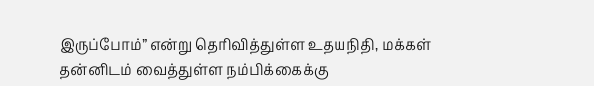இருப்போம்” என்று தெரிவித்துள்ள உதயநிதி, மக்கள் தன்னிடம் வைத்துள்ள நம்பிக்கைக்கு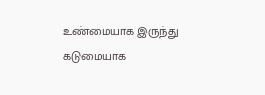உண்மையாக இருந்து கடுமையாக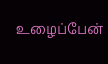உழைப்பேன்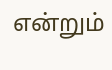என்றும்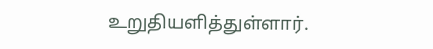உறுதியளித்துள்ளார்.